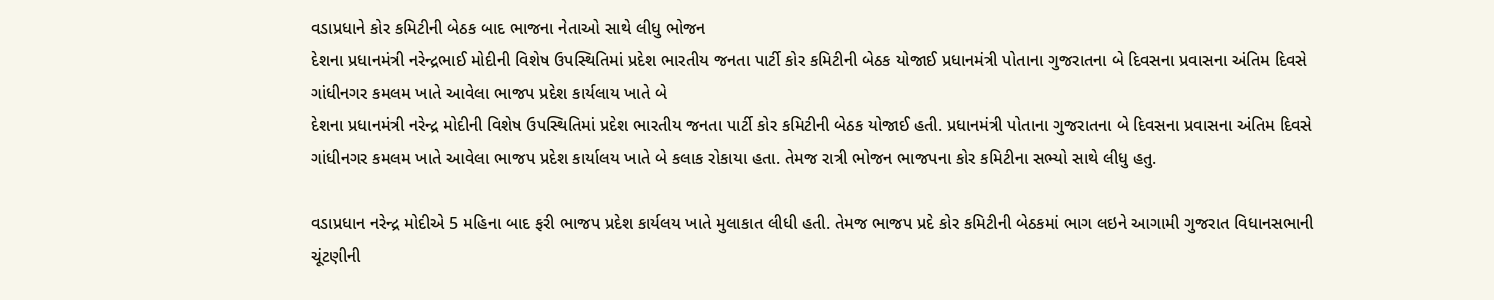વડાપ્રધાને કોર કમિટીની બેઠક બાદ ભાજના નેતાઓ સાથે લીધુ ભોજન
દેશના પ્રધાનમંત્રી નરેન્દ્રભાઈ મોદીની વિશેષ ઉપસ્થિતિમાં પ્રદેશ ભારતીય જનતા પાર્ટી કોર કમિટીની બેઠક યોજાઈ પ્રધાનમંત્રી પોતાના ગુજરાતના બે દિવસના પ્રવાસના અંતિમ દિવસે ગાંધીનગર કમલમ ખાતે આવેલા ભાજપ પ્રદેશ કાર્યલાય ખાતે બે
દેશના પ્રધાનમંત્રી નરેન્દ્ર મોદીની વિશેષ ઉપસ્થિતિમાં પ્રદેશ ભારતીય જનતા પાર્ટી કોર કમિટીની બેઠક યોજાઈ હતી. પ્રધાનમંત્રી પોતાના ગુજરાતના બે દિવસના પ્રવાસના અંતિમ દિવસે ગાંધીનગર કમલમ ખાતે આવેલા ભાજપ પ્રદેશ કાર્યાલય ખાતે બે કલાક રોકાયા હતા. તેમજ રાત્રી ભોજન ભાજપના કોર કમિટીના સભ્યો સાથે લીધુ હતુ.

વડાપ્રધાન નરેન્દ્ર મોદીએ 5 મહિના બાદ ફરી ભાજપ પ્રદેશ કાર્યલય ખાતે મુલાકાત લીધી હતી. તેમજ ભાજપ પ્રદે કોર કમિટીની બેઠકમાં ભાગ લઇને આગામી ગુજરાત વિધાનસભાની ચૂંટણીની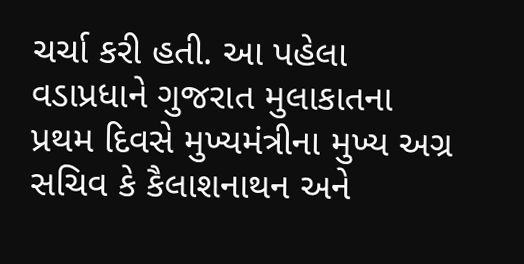ચર્ચા કરી હતી. આ પહેલા વડાપ્રધાને ગુજરાત મુલાકાતના પ્રથમ દિવસે મુખ્યમંત્રીના મુખ્ય અગ્ર સચિવ કે કૈલાશનાથન અને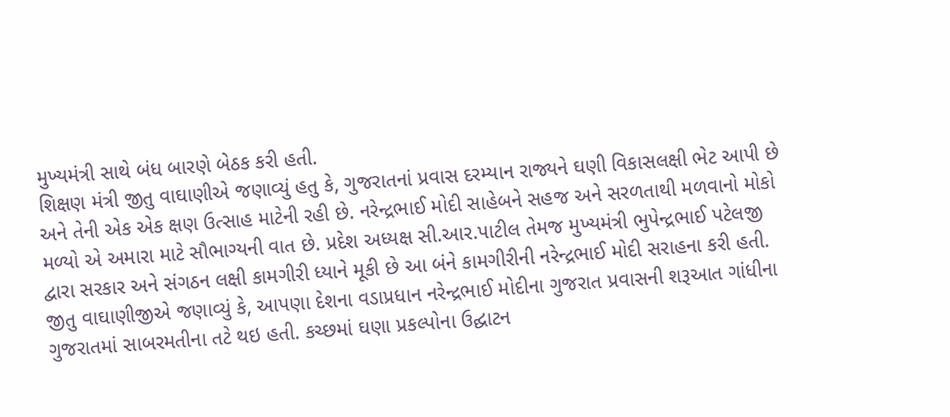મુખ્યમંત્રી સાથે બંધ બારણે બેઠક કરી હતી.
શિક્ષણ મંત્રી જીતુ વાઘાણીએ જણાવ્યું હતુ કે, ગુજરાતનાં પ્રવાસ દરમ્યાન રાજ્યને ઘણી વિકાસલક્ષી ભેટ આપી છે અને તેની એક એક ક્ષણ ઉત્સાહ માટેની રહી છે. નરેન્દ્રભાઈ મોદી સાહેબને સહજ અને સરળતાથી મળવાનો મોકો મળ્યો એ અમારા માટે સૌભાગ્યની વાત છે. પ્રદેશ અધ્યક્ષ સી.આર.પાટીલ તેમજ મુખ્યમંત્રી ભુપેન્દ્રભાઈ પટેલજી દ્વારા સરકાર અને સંગઠન લક્ષી કામગીરી ધ્યાને મૂકી છે આ બંને કામગીરીની નરેન્દ્રભાઈ મોદી સરાહના કરી હતી.
જીતુ વાઘાણીજીએ જણાવ્યું કે, આપણા દેશના વડાપ્રધાન નરેન્દ્રભાઈ મોદીના ગુજરાત પ્રવાસની શરૂઆત ગાંધીના ગુજરાતમાં સાબરમતીના તટે થઇ હતી. કચ્છમાં ઘણા પ્રકલ્પોના ઉદ્ઘાટન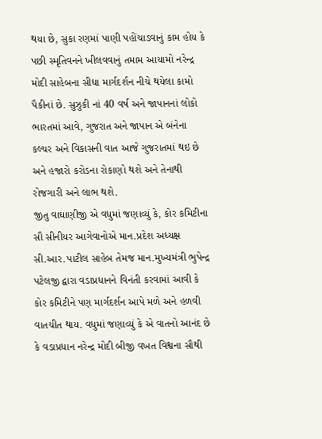થયા છે, સુકા રણમાં પાણી પહોંચાડવાનું કામ હોય કે પછી સ્મૃતિવનને ખીલવવાનું તમામ આયામો નરેન્દ્ર મોદી સાહેબના સીધા માર્ગદર્શન નીચે થયેલા કામો પૈકીનાં છે. સુઝુકી નાં 40 વર્ષ અને જાપાનનાં લોકો ભારતમાં આવે, ગુજરાત અને જાપાન એ બંનેના કલ્ચર અને વિકાસની વાત આજે ગુજરાતમાં થઇ છે અને હજારો કરોડના રોકાણો થશે અને તેનાથી રોજગારી અને લાભ થશે.
જીતુ વાઘાણીજી એ વધુમાં જણાવ્યું કે, કોર કમિટીના સૌ સીનીયર આગેવાનોએ માન.પ્રદેશ અધ્યક્ષ સી.આર.પાટીલ સાહેબ તેમજ માન.મુખ્યમંત્રી ભુપેન્દ્ર પટેલજી દ્વારા વડાપ્રધાનને વિનંતી કરવામાં આવી કે કોર કમિટીને પણ માર્ગદર્શન આપે મળે અને હળવી વાતચીત થાય. વધુમાં જણાવ્યું કે એ વાતનો આનંદ છે કે વડાપ્રધાન નરેન્દ્ર મોદી બીજી વખત વિશ્વના સૌથી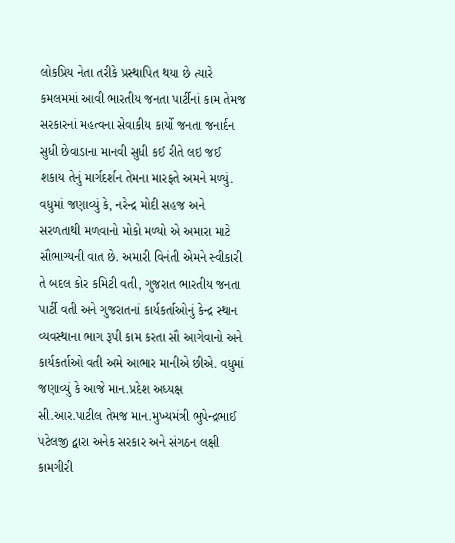લોકપ્રિય નેતા તરીકે પ્રસ્થાપિત થયા છે ત્યારે કમલમમાં આવી ભારતીય જનતા પાર્ટીનાં કામ તેમજ સરકારનાં મહત્વના સેવાકીય કાર્યો જનતા જનાર્દન સુધી છેવાડાના માનવી સુધી કઈ રીતે લઇ જઈ શકાય તેનું માર્ગદર્શન તેમના મારફતે અમને મળ્યું.
વધુમાં જણાવ્યું કે, નરેન્દ્ર મોદી સહજ અને સરળતાથી મળવાનો મોકો મળ્યો એ અમારા માટે સૌભાગ્યની વાત છે. અમારી વિનંતી એમને સ્વીકારી તે બદલ કોર કમિટી વતી, ગુજરાત ભારતીય જનતા પાર્ટી વતી અને ગુજરાતનાં કાર્યકર્તાઓનું કેન્દ્ર સ્થાન વ્યવસ્થાના ભાગ રૂપી કામ કરતા સૌ આગેવાનો અને કાર્યકર્તાઓ વતી અમે આભાર માનીએ છીએ. વધુમાં જણાવ્યું કે આજે માન.પ્રદેશ અધ્યક્ષ સી.આર.પાટીલ તેમજ માન.મુખ્યમંત્રી ભુપેન્દ્રભાઈ પટેલજી દ્વારા અનેક સરકાર અને સંગઠન લક્ષી કામગીરી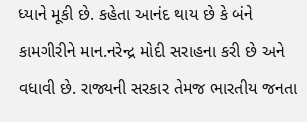ધ્યાને મૂકી છે. કહેતા આનંદ થાય છે કે બંને કામગીરીને માન.નરેન્દ્ર મોદી સરાહના કરી છે અને વધાવી છે. રાજ્યની સરકાર તેમજ ભારતીય જનતા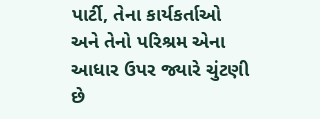પાર્ટી, તેના કાર્યકર્તાઓ અને તેનો પરિશ્રમ એના આધાર ઉપર જ્યારે ચુંટણી છે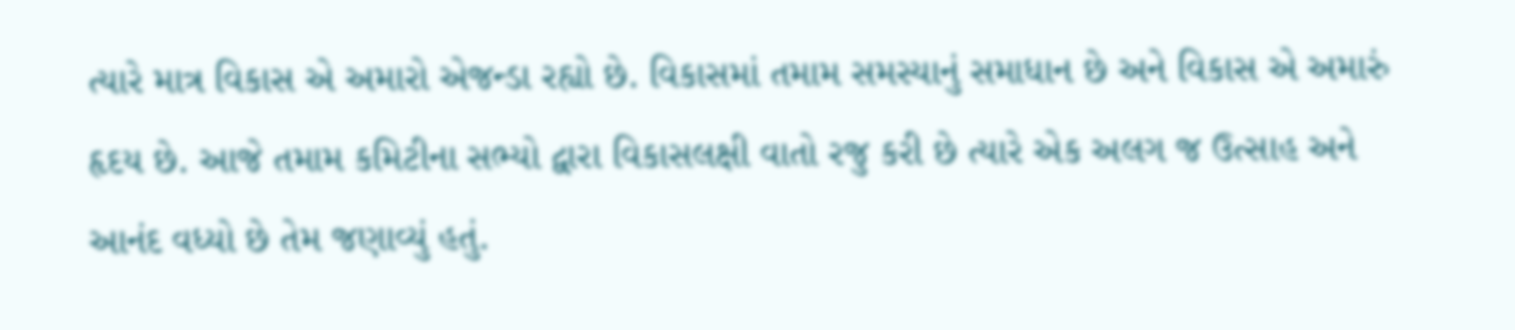ત્યારે માત્ર વિકાસ એ અમારો એજન્ડા રહ્યો છે. વિકાસમાં તમામ સમસ્યાનું સમાધાન છે અને વિકાસ એ અમારું હૃદય છે. આજે તમામ કમિટીના સભ્યો દ્વારા વિકાસલક્ષી વાતો રજુ કરી છે ત્યારે એક અલગ જ ઉત્સાહ અને આનંદ વધ્યો છે તેમ જણાવ્યું હતું.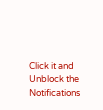Click it and Unblock the Notifications